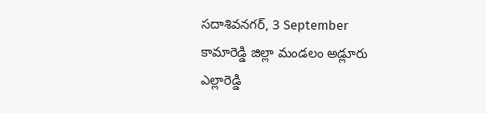సదాశివనగర్, 3 September
కామారెడ్డి జిల్లా మండలం అడ్లూరు ఎల్లారెడ్డి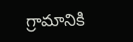గ్రామానికి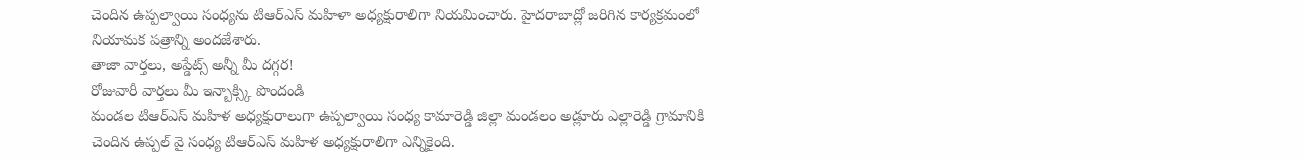చెందిన ఉప్పల్వాయి సంధ్యను టిఆర్ఎస్ మహిళా అధ్యక్షురాలిగా నియమించారు. హైదరాబాద్లో జరిగిన కార్యక్రమంలో నియామక పత్రాన్ని అందజేశారు.
తాజా వార్తలు, అప్డేట్స్ అన్నీ మీ దగ్గర!
రోజువారీ వార్తలు మీ ఇన్బాక్స్కి పొందండి
మండల టిఆర్ఎస్ మహిళ అధ్యక్షురాలుగా ఉప్పల్వాయి సంధ్య కామారెడ్డి జిల్లా మండలం అడ్లూరు ఎల్లారెడ్డి గ్రామానికి చెందిన ఉప్పల్ వై సంధ్య టిఆర్ఎస్ మహిళ అధ్యక్షురాలిగా ఎన్నికైంది.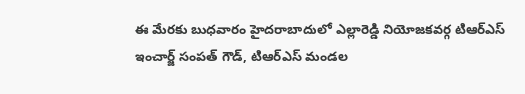ఈ మేరకు బుధవారం హైదరాబాదులో ఎల్లారెడ్డి నియోజకవర్గ టిఆర్ఎస్ ఇంచార్జ్ సంపత్ గౌడ్, టిఆర్ఎస్ మండల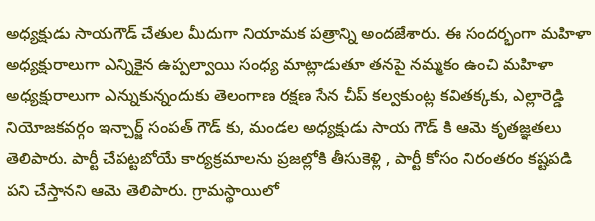అధ్యక్షుడు సాయగౌడ్ చేతుల మీదుగా నియామక పత్రాన్ని అందజేశారు. ఈ సందర్భంగా మహిళా అధ్యక్షురాలుగా ఎన్నికైన ఉప్పల్వాయి సంధ్య మాట్లాడుతూ తనపై నమ్మకం ఉంచి మహిళా అధ్యక్షురాలుగా ఎన్నుకున్నందుకు తెలంగాణ రక్షణ సేన చీప్ కల్వకుంట్ల కవితక్కకు, ఎల్లారెడ్డి నియోజకవర్గం ఇన్చార్జ్ సంపత్ గౌడ్ కు, మండల అధ్యక్షుడు సాయ గౌడ్ కి ఆమె కృతజ్ఞతలు తెలిపారు. పార్టీ చేపట్టబోయే కార్యక్రమాలను ప్రజల్లోకి తీసుకెళ్లి , పార్టీ కోసం నిరంతరం కష్టపడి పని చేస్తానని ఆమె తెలిపారు. గ్రామస్థాయిలో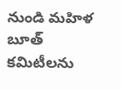నుండి మహిళ బూత్ కమిటీలను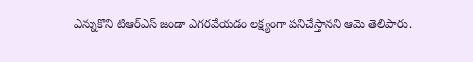ఎన్నుకొని టిఆర్ఎస్ జండా ఎగరవేయడం లక్ష్యంగా పనిచేస్తానని ఆమె తెలిపారు.